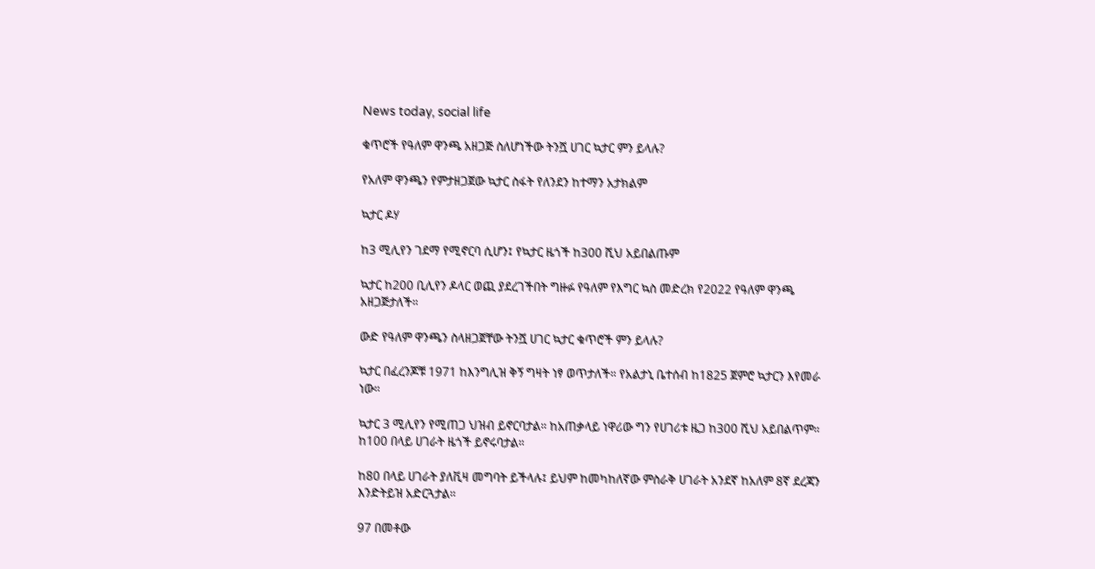News today, social life

ቁጥሮች የዓለም ዋንጫ አዘጋጅ ስለሆነችው ትንሿ ሀገር ኳታር ምን ይላሉ?

የአለም ዋንጫን የምታዘጋጀው ኳታር ስፋት የለንደን ከተማን አታክልም

ኳታር ዶሃ

ከ3 ሚሊየን ገደማ የሚኖርባ ሲሆን፤ የኳታር ዜጎች ከ300 ሺህ አይበልጡም

ኳታር ከ200 ቢሊየን ዶላር ወጪ ያደረገችበት ግዙፉ የዓለም የእግር ኳስ መድረክ የ2022 የዓለም ዋንጫ አዘጋጅታለች።

ውድ የዓለም ዋንጫን ስላዘጋጀቸው ትንሿ ሀገር ኳታር ቁጥሮች ምን ይላሉ?

ኳታር በፈረንጆቹ 1971 ከእንግሊዝ ቅኝ ግዛት ነፃ ወጥታለች። የአልታኒ ቤተሰብ ከ1825 ጀምሮ ኳታርን እየመራ ነው።

ኳታር 3 ሚሊየን የሚጠጋ ህዝብ ይኖርባታል። ከአጠቃላይ ነዋሪው ግን የሀገሪቱ ዜጋ ከ300 ሺህ አይበልጥም። ከ100 በላይ ሀገራት ዜጎች ይኖሩባታል።

ከ80 በላይ ሀገራት ያለቪዛ መግባት ይችላሉ፤ ይህም ከመካከለኛው ምስራቅ ሀገራት አንደኛ ከአለም 8ኛ ደረጃን እንድትይዝ አድርጓታል።

97 በመቶው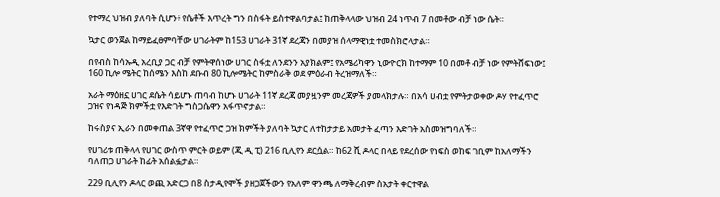የተማረ ህዝብ ያለባት ሲሆን፥ የሴቶች እጥረት ግን በስፋት ይስተዋልባታል፤ ከጠቅላላው ህዝብ 24 ነጥብ 7 በመቶው ብቻ ነው ሴት።

ኳታር ወንጀል ከማይፈፀምባቸው ሀገራትም ከ153 ሀገራት 31ኛ ደረጃን በመያዝ ሰላማዊነቷ ተመስክሮላታል።

በየብስ ከሳኡዲ አረቢያ ጋር ብቻ የምትዋሰነው ሀገር ስፋቷ ለንደንን አያክልም፤ የአሜሪካዋን ኒውዮርክ ከተማም 10 በመቶ ብቻ ነው የምትሸፍነው፤ 160 ኪሎ ሜትር ከሰሜን እስከ ደቡብ 80 ኪሎሜትር ከምስራቅ ወደ ምዕራብ ትረዝማለች።

አራት ማዕዘኗ ሀገር ደሴት ሳይሆኑ ጠባብ ከሆኑ ሀገራት 11ኛ ደረጃ መያዟንም መረጃዎች ያመላክታሉ። በአሳ ሀብቷ የምትታወቀው ዶሃ የተፈጥሮ ጋዝና የነዳጅ ክምችቷ የእድገት ግስጋሴዋን አፋጥኖታል።

ከሩስያና ኢራን በመቀጠል 3ኛዋ የተፈጥሮ ጋዝ ክምችት ያለባት ኳታር ለተከታታይ አመታት ፈጣን እድገት አስመዝግባለች።

የሀገሪቱ ጠቅላላ የሀገር ውስጥ ምርት ወይም (ጂ ዲ ፒ) 216 ቢሊየን ደርሷል። ከ62 ሺ ዶላር በላይ የደረሰው የነፍስ ወከፍ ገቢም ከአለማችን ባለጠጋ ሀገራት ከፊት አሰልፏታል።

229 ቢሊየን ዶላር ወጪ አድርጋ በ8 ስታዲየሞች ያዘጋጀችውን የአለም ዋንጫ ለማቅረብም ስአታት ቀርተዋል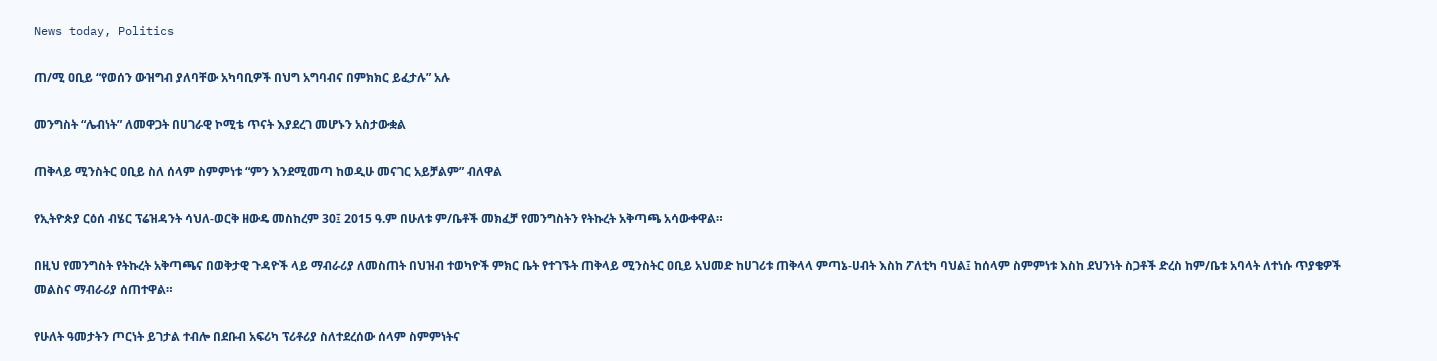News today, Politics

ጠ/ሚ ዐቢይ “የወሰን ውዝግብ ያለባቸው አካባቢዎች በህግ አግባብና በምክክር ይፈታሉ” አሉ

መንግስት “ሌብነት” ለመዋጋት በሀገራዊ ኮሚቴ ጥናት እያደረገ መሆኑን አስታውቋል

ጠቅላይ ሚንስትር ዐቢይ ስለ ሰላም ስምምነቱ “ምን እንደሚመጣ ከወዲሁ መናገር አይቻልም” ብለዋል

የኢትዮጵያ ርዕሰ ብሄር ፕሬዝዳንት ሳህለ-ወርቅ ዘውዴ መስከረም 30፤ 2015 ዓ.ም በሁለቱ ም/ቤቶች መክፈቻ የመንግስትን የትኩረት አቅጣጫ አሳውቀዋል።

በዚህ የመንግስት የትኩረት አቅጣጫና በወቅታዊ ጉዳዮች ላይ ማብራሪያ ለመስጠት በህዝብ ተወካዮች ምክር ቤት የተገኙት ጠቅላይ ሚንስትር ዐቢይ አህመድ ከሀገሪቱ ጠቅላላ ምጣኔ-ሀብት እስከ ፖለቲካ ባህል፤ ከሰላም ስምምነቱ እስከ ደህንነት ስጋቶች ድረስ ከም/ቤቱ አባላት ለተነሱ ጥያቄዎች መልስና ማብራሪያ ሰጠተዋል።

የሁለት ዓመታትን ጦርነት ይገታል ተብሎ በደቡብ አፍሪካ ፕሪቶሪያ ስለተደረሰው ሰላም ስምምነትና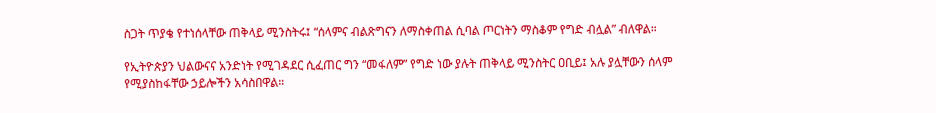ስጋት ጥያቄ የተነሰላቸው ጠቅላይ ሚንስትሩ፤ “ሰላምና ብልጽግናን ለማስቀጠል ሲባል ጦርነትን ማስቆም የግድ ብሏል” ብለዋል።

የኢትዮጵያን ህልውናና አንድነት የሚገዳደር ሲፈጠር ግን “መፋለም” የግድ ነው ያሉት ጠቅላይ ሚንስትር ዐቢይ፤ አሉ ያሏቸውን ሰላም የሚያስከፋቸው ኃይሎችን አሳስበዋል።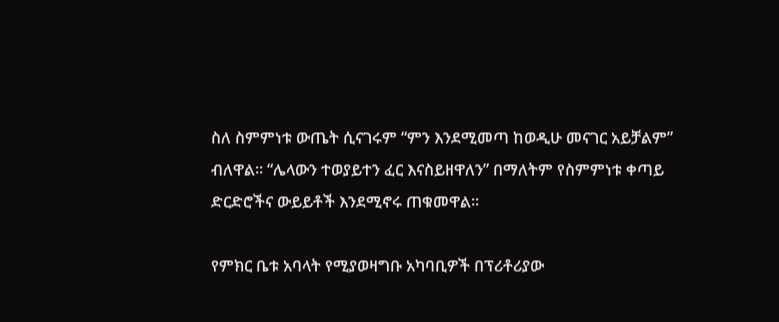ስለ ስምምነቱ ውጤት ሲናገሩም “ምን እንደሚመጣ ከወዲሁ መናገር አይቻልም” ብለዋል። “ሌላውን ተወያይተን ፈር እናስይዘዋለን” በማለትም የስምምነቱ ቀጣይ ድርድሮችና ውይይቶች እንደሚኖሩ ጠቁመዋል።

የምክር ቤቱ አባላት የሚያወዛግቡ አካባቢዎች በፕሪቶሪያው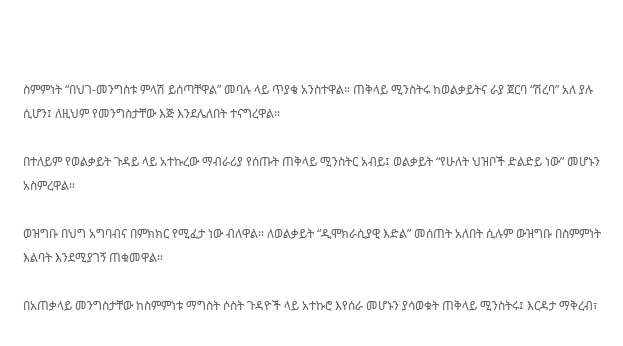ስምምነት “በህገ-መንግስቱ ምላሽ ይሰጣቸዋል” መባሉ ላይ ጥያቄ አንስተዋል። ጠቅላይ ሚንስትሩ ከወልቃይትና ራያ ጀርባ “ሽረባ” አለ ያሉ ሲሆን፤ ለዚህም የመንግስታቸው እጅ እንደሌለበት ተናግረዋል።

በተለይም የወልቃይት ጉዳይ ላይ አተኩረው ማብራሪያ የሰጡት ጠቅላይ ሚንስትር አብይ፤ ወልቃይት “የሁለት ህዝቦች ድልድይ ነው” መሆኑን አስምረዋል።

ወዝግቡ በህግ አግባብና በምክክር የሚፈታ ነው ብለዋል። ለወልቃይት “ዲሞክራሲያዊ እድል” መሰጠት አለበት ሲሉም ውዝግቡ በስምምነት እልባት እንደሚያገኝ ጠቁመዋል።

በአጠቃላይ መንግስታቸው ከስምምነቱ ማግስት ሶስት ጉዳዮች ላይ አተኩሮ እየሰራ መሆኑን ያሳወቁት ጠቅላይ ሚንስትሩ፤ እርዳታ ማቅረብ፣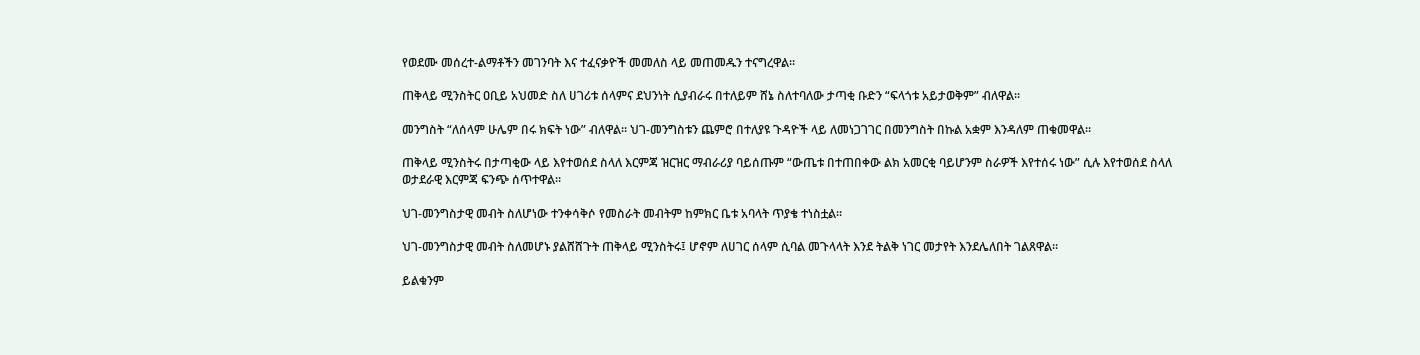የወደሙ መሰረተ-ልማቶችን መገንባት እና ተፈናቃዮች መመለስ ላይ መጠመዱን ተናግረዋል።

ጠቅላይ ሚንስትር ዐቢይ አህመድ ስለ ሀገሪቱ ሰላምና ደህንነት ሲያብራሩ በተለይም ሸኔ ስለተባለው ታጣቂ ቡድን “ፍላጎቱ አይታወቅም” ብለዋል።

መንግስት “ለሰላም ሁሌም በሩ ክፍት ነው” ብለዋል። ህገ-መንግስቱን ጨምሮ በተለያዩ ጉዳዮች ላይ ለመነጋገገር በመንግስት በኩል አቋም እንዳለም ጠቁመዋል።

ጠቅላይ ሚንስትሩ በታጣቂው ላይ እየተወሰደ ስላለ እርምጃ ዝርዝር ማብራሪያ ባይሰጡም “ውጤቱ በተጠበቀው ልክ አመርቂ ባይሆንም ስራዎች እየተሰሩ ነው” ሲሉ እየተወሰደ ስላለ ወታደራዊ እርምጃ ፍንጭ ሰጥተዋል።

ህገ-መንግስታዊ መብት ስለሆነው ተንቀሳቅሶ የመስራት መብትም ከምክር ቤቱ አባላት ጥያቄ ተነስቷል።

ህገ-መንግስታዊ መብት ስለመሆኑ ያልሸሸጉት ጠቅላይ ሚንስትሩ፤ ሆኖም ለሀገር ሰላም ሲባል መጉላላት እንደ ትልቅ ነገር መታየት እንደሌለበት ገልጸዋል።

ይልቁንም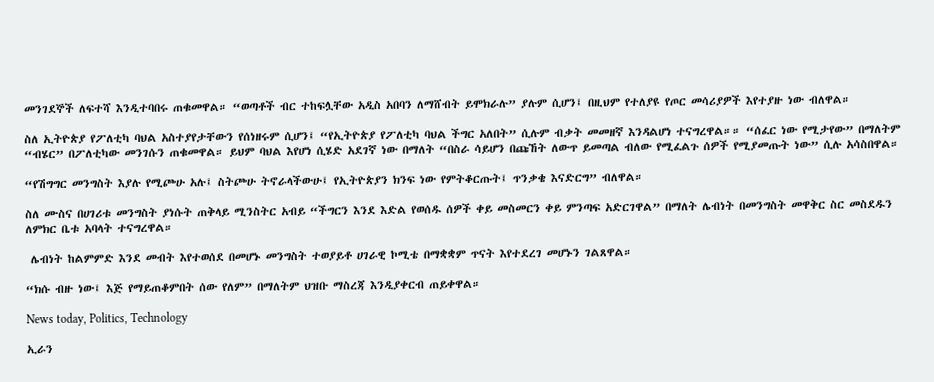መንገደኞች ለፍተሻ እንዲተባበሩ ጠቁመዋል። “ወጣቶች ብር ተከፍሏቸው አዲስ አበባን ለማሸብት ይሞክራሉ” ያሉም ሲሆን፤ በዚህም የተለያዩ የጦር መሳሪያዎች እየተያዙ ነው ብለዋል።

ስለ ኢትዮጵያ የፖለቲካ ባህል አስተያየታቸውን የሰነዘሩም ሲሆን፤ “የኢትዮጵያ የፖለቲካ ባህል ችግር አለበት” ሲሉም ብቃት መመዘኛ እንዳልሆነ ተናግረዋል።። “ሰፈር ነው የሚታየው” በማለትም “ብሄር” በፖለቲካው መንገሱን ጠቁመዋል። ይህም ባህል እየሆነ ሲሄድ አደገኛ ነው በማለት “በስራ ሳይሆን በጩኸት ለውጥ ይመጣል ብለው የሚፈልጉ ሰዎች የሚያመጡት ነው” ሲሉ አሳስበዋል።

“የሽግግር መንግስት እያሉ የሚጮሁ አሉ፤ ስትጮሁ ትኖራላችውሁ፤ የኢትዮጵያን ክንፍ ነው የምትቆርጡት፤ ጥንቃቄ እናድርግ” ብለዋል።

ስለ ሙስና በሀገሪቱ መንግስት ያነሱት ጠቅላይ ሚንስትር አብይ “ችግርን እንደ እድል የወሰዱ ሰዎች ቀይ መስመርን ቀይ ምንጣፍ አድርገዋል” በማለት ሌብነት በመንግስት መዋቅር ስር መስደዱን ለምክር ቤቱ አባላት ተናግረዋል።

 ሌብነት ከልምምድ እንደ መብት እየተወሰደ በመሆኑ መንግስት ተወያይቶ ሀገራዊ ኮሚቴ በማቋቋም ጥናት እየተደረገ መሆኑን ገልጸዋል።

“ክሱ ብዙ ነው፤ እጅ የማይጠቆምበት ሰው የለም” በማለትም ህዝቡ ማስረጃ እንዲያቀርብ ጠይቀዋል።

News today, Politics, Technology

ኢራን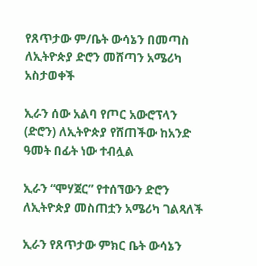የጸጥታው ም/ቤት ውሳኔን በመጣስ ለኢትዮጵያ ድሮን መሸጣን አሜሪካ አስታወቀች

ኢራን ሰው አልባ የጦር አውሮፕላን (ድሮን) ለኢትዮጵያ የሸጠችው ከአንድ ዓመት በፊት ነው ተብሏል

ኢራን “ሞሃጀር” የተሰኘውን ድሮን ለኢትዮጵያ መስጠቷን አሜሪካ ገልጻለች

ኢራን የጸጥታው ምክር ቤት ውሳኔን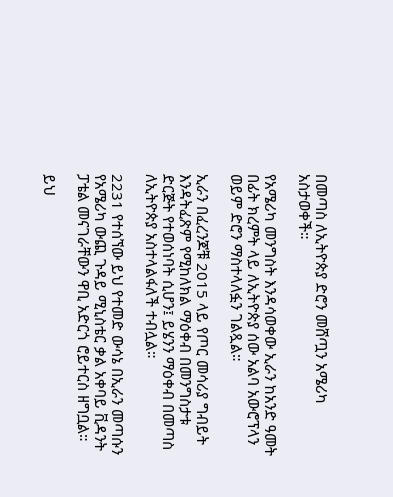በመጣስ ለኢትዮጵያ ድሮን መሸጧን አሜሪካ አስታወቀች።

የአሜሪካ መንግስት እንዳሳወቀው ኢራን ከአንድ ዓመት በፊት ክረምት ላይ ለኢትዮጵያ ሰው አልባ አውሮፕላን ወይም ድሮን ማስተላለፏን ገልጿል።

ኢራን በፈረንጆቹ 2015 ላይ የጦር መሳሪያ ግብይት እንዳትፈጽም የሚከለክል ማዕቀብ በመንግስታቱ ድርጅት የተወሰነባት ሲሆን፤ ይሄንን ማዕቀብ በመጣስ ለኢትዮጵያ አስተላልፋለች ተብሏል።

2231 የተሰኘው ይህ የተመድ ውሳኔ በኢራን መጣሱን የአሜሪካ ውጪ ጉዳይ ሚኒስቴር ቃል አቀባይ ቪዳንት ፓቴል መናገራቸውን ዋቢ አድርጎ ሮይተርስ ዘግቧል።

ይህ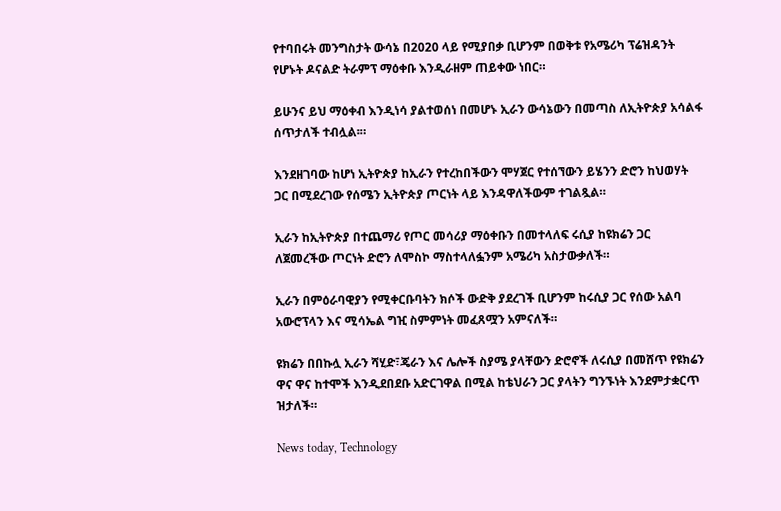የተባበሩት መንግስታት ውሳኔ በ2020 ላይ የሚያበቃ ቢሆንም በወቅቱ የአሜሪካ ፕሬዝዳንት የሆኑት ዶናልድ ትራምፕ ማዕቀቡ እንዲራዘም ጠይቀው ነበር።

ይሁንና ይህ ማዕቀብ እንዲነሳ ያልተወሰነ በመሆኑ ኢራን ውሳኔውን በመጣስ ለኢትዮጵያ አሳልፋ ሰጥታለች ተብሏል፡።

እንደዘገባው ከሆነ ኢትዮጵያ ከኢራን የተረከበችውን ሞሃጀር የተሰኘውን ይሄንን ድሮን ከህወሃት ጋር በሚደረገው የሰሜን ኢትዮጵያ ጦርነት ላይ እንዳዋለችውም ተገልጿል።

ኢራን ከኢትዮጵያ በተጨማሪ የጦር መሳሪያ ማዕቀቡን በመተላለፍ ሩሲያ ከዩክሬን ጋር ለጀመረችው ጦርነት ድሮን ለሞስኮ ማስተላለፏንም አሜሪካ አስታውቃለች።

ኢራን በምዕራባዊያን የሚቀርቡባትን ክሶች ውድቅ ያደረገች ቢሆንም ከሩሲያ ጋር የሰው አልባ አውሮፕላን እና ሚሳኤል ግዢ ስምምነት መፈጸሟን አምናለች።

ዩክሬን በበኩሏ ኢራን ሻሂድ፣ጄራን እና ሌሎች ስያሜ ያላቸውን ድሮኖች ለሩሲያ በመሸጥ የዩክሬን ዋና ዋና ከተሞች እንዲደበደቡ አድርገዋል በሚል ከቴህራን ጋር ያላትን ግንኙነት እንደምታቋርጥ ዝታለች።

News today, Technology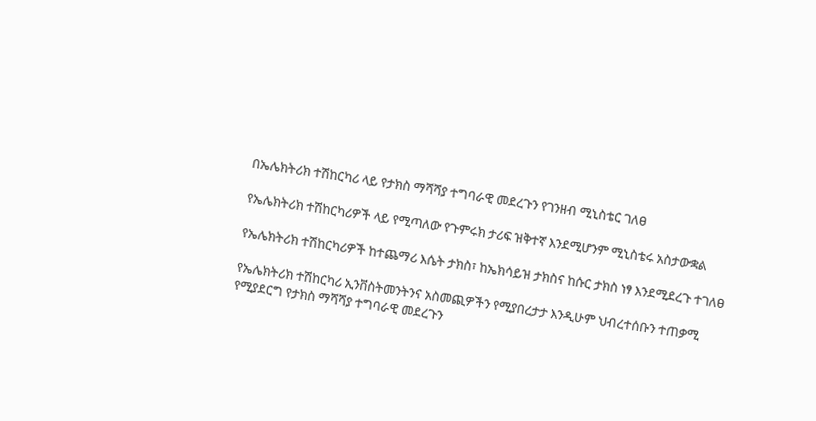በኤሌክትሪክ ተሽከርካሪ ላይ የታክስ ማሻሻያ ተግባራዊ መደረጉን የገንዘብ ሚኒስቴር ገለፀ

የኤሌክትሪክ ተሽከርካሪዎች ላይ የሚጣለው የጉምሩክ ታሪፍ ዝቅተኛ እንደሚሆንም ሚኒስቴሩ አስታውቋል

የኤሌክትሪክ ተሽከርካሪዎች ከተጨማሪ እሴት ታክስ፣ ከኤክሳይዝ ታክስና ከሱር ታክስ ነፃ እንደሚደረጉ ተገለፀ

የኤሌክትሪክ ተሽከርካሪ ኢንቨስትመንትንና አስመጪዎችን የሚያበረታታ እንዲሁም ህብረተሰቡን ተጠቃሚ የሚያደርግ የታክስ ማሻሻያ ተግባራዊ መደረጉን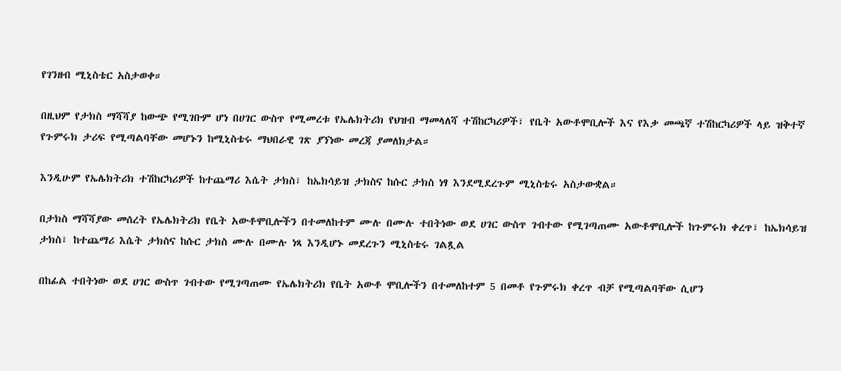የገንዘብ ሚኒስቴር አስታወቀ።

በዚህም የታክስ ማሻሻያ ከውጭ የሚገቡም ሆነ በሀገር ውስጥ የሚመረቱ የኤሌክትሪክ የህዝብ ማመላለሻ ተሽከርካሪዎች፣ የቤት አውቶሞቢሎች እና የእቃ መጫኛ ተሽከርካሪዎች ላይ ዝቅተኛ የጉምሩክ ታሪፍ የሚጣልባቸው መሆኑን ከሚኒስቴሩ ማህበራዊ ገጽ ያኘነው መረጃ ያመለክታል።

እንዲሁም የኤሌክትሪክ ተሽከርካሪዎች ከተጨማሪ እሴት ታክስ፣ ከኤክሳይዝ ታክስና ከሱር ታክስ ነፃ እንደሚደረጉም ሚኒስቴሩ አስታውቋል።

በታክስ ማሻሻያው መሰረት የኤሌክትሪክ የቤት አውቶሞቢሎችን በተመለከተም ሙሉ በሙሉ ተበትነው ወደ ሀገር ውስጥ ገብተው የሚገጣጠሙ አውቶሞቢሎች ከጉምሩክ ቀረጥ፣ ከኤክሳይዝ ታክስ፣ ከተጨማሪ እሴት ታክስና ከሱር ታክስ ሙሉ በሙሉ ነጻ እንዲሆኑ መደረጉን ሚኒስቴሩ ገልጿል

በከፊል ተበትነው ወደ ሀገር ውስጥ ገብተው የሚገጣጠሙ የኤሌክትሪክ የቤት አውቶ ሞቢሎችን በተመለከተም 5 በመቶ የጉምሩክ ቀረጥ ብቻ የሚጣልባቸው ሲሆን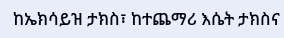ከኤክሳይዝ ታክስ፣ ከተጨማሪ እሴት ታክስና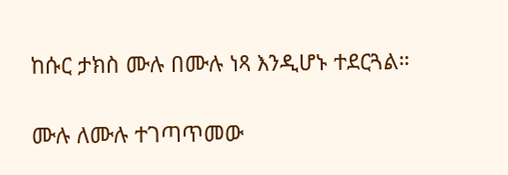ከሱር ታክስ ሙሉ በሙሉ ነጻ እንዲሆኑ ተደርጓል።

ሙሉ ለሙሉ ተገጣጥመው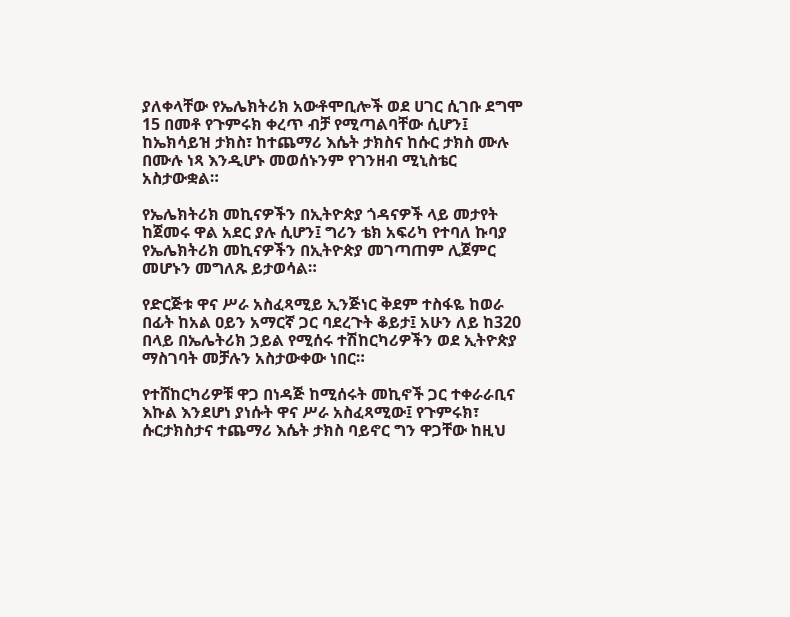ያለቀላቸው የኤሌክትሪክ አውቶሞቢሎች ወደ ሀገር ሲገቡ ደግሞ 15 በመቶ የጉምሩክ ቀረጥ ብቻ የሚጣልባቸው ሲሆን፤ ከኤክሳይዝ ታክስ፣ ከተጨማሪ እሴት ታክስና ከሱር ታክስ ሙሉ በሙሉ ነጻ እንዲሆኑ መወሰኑንም የገንዘብ ሚኒስቴር አስታውቋል።

የኤሌክትሪክ መኪናዎችን በኢትዮጵያ ጎዳናዎች ላይ መታየት ከጀመሩ ዋል አደር ያሉ ሲሆን፤ ግሪን ቴክ አፍሪካ የተባለ ኩባያ የኤሌክትሪክ መኪናዎችን በኢትዮጵያ መገጣጠም ሊጀምር መሆኑን መግለጹ ይታወሳል።

የድርጅቱ ዋና ሥራ አስፈጻሚይ ኢንጅነር ቅደም ተስፋዬ ከወራ በፊት ከአል ዐይን አማርኛ ጋር ባደረጉት ቆይታ፤ አሁን ለይ ከ320 በላይ በኤሌትሪክ ኃይል የሚሰሩ ተሽከርካሪዎችን ወደ ኢትዮጵያ ማስገባት መቻሉን አስታውቀው ነበር።

የተሸከርካሪዎቹ ዋጋ በነዳጅ ከሚሰሩት መኪኖች ጋር ተቀራራቢና እኩል እንደሆነ ያነሱት ዋና ሥራ አስፈጻሚው፤ የጉምሩክ፣ ሱርታክስታና ተጨማሪ እሴት ታክስ ባይኖር ግን ዋጋቸው ከዚህ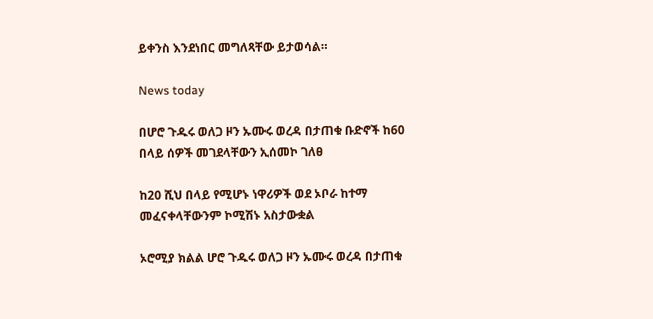ይቀንስ እንደነበር መግለጻቸው ይታወሳል።

News today

በሆሮ ጉዱሩ ወለጋ ዞን ኡሙሩ ወረዳ በታጠቁ ቡድኖች ከ60 በላይ ሰዎች መገደላቸውን ኢሰመኮ ገለፀ

ከ20 ሺህ በላይ የሚሆኑ ነዋሪዎች ወደ ኦቦራ ከተማ መፈናቀላቸውንም ኮሚሽኑ አስታውቋል

ኦሮሚያ ክልል ሆሮ ጉዱሩ ወለጋ ዞን ኡሙሩ ወረዳ በታጠቁ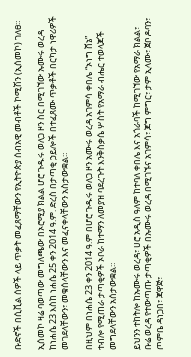ቡድኖች በሲቪል ሰዎች ላይ ጥቃት መፈጸማቸውን የኢትዮጵያ ሰብአዊ መብቶች ኮሚሽን (ኢሰመኮ) ገለፀ።

ኢሰመኮ ዛሬ ባወጣው መግለጫው በኦሮሚያ ክልል ሆሮ ጉዱሩ ወለጋ ዞን ስር በሚገኘው ኡሙሩ ወረዳ ከነሐሴ 23 እስከ ነሐሴ 25 ቀን 2014 ዓ.ም. ድረስ በታጣቂ ኃይሎች በተፈጸሙ ጥቃቶች በርካታ ነዋሪዎች መገደላቸውን፣ መቁሰላቸውን እና መፈናቀላቸውን አስታውቋል።

በዚህም በነሐሴ 23 ቀን 2014 ዓ.ም በሆሮ ጉዱሩ ወለጋ ዞን አሙሩ ወረዳ አገምሳ ቀበሌ “ኦነግ ሸኔ” ተብሎ የሚጠራ ታጣቂዎች ኦቦራ ከተማን ለመያዝ ባደረጉት እንቅስቃሴ ሦስት የአማራ ብሔር ተወላጆች መግደላቸውን አሰታውቋል።

ይህንን ተከትሎ ከኡሙሩ ወረዳ፣ ሀሮ አዲስ ዓለም ከተባለ ቀበሌ እና አጎራባች ከሚገኘው የአማራ ክልል፣ ቡሬ ወረዳ የተውጣጡ ታጣቂዎች በኡሙሩ ወረዳ በሚገኙና አገምሳ፣ ጆግ ምግር፣ ታም ኢላሙ፣ ጀቦ ዶባን፣ ጦምቤ ዳነጋበ፣ ጃዋጅ፣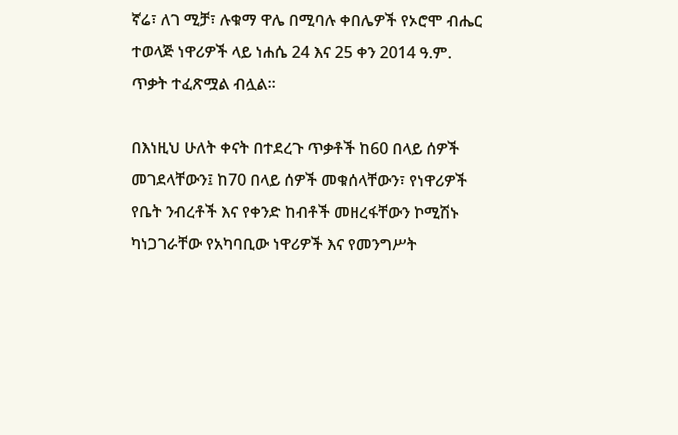ኛሬ፣ ለገ ሚቻ፣ ሉቁማ ዋሌ በሚባሉ ቀበሌዎች የኦሮሞ ብሔር ተወላጅ ነዋሪዎች ላይ ነሐሴ 24 እና 25 ቀን 2014 ዓ.ም. ጥቃት ተፈጽሟል ብሏል።

በእነዚህ ሁለት ቀናት በተደረጉ ጥቃቶች ከ60 በላይ ሰዎች መገደላቸውን፤ ከ70 በላይ ሰዎች መቁሰላቸውን፣ የነዋሪዎች የቤት ንብረቶች እና የቀንድ ከብቶች መዘረፋቸውን ኮሚሽኑ ካነጋገራቸው የአካባቢው ነዋሪዎች እና የመንግሥት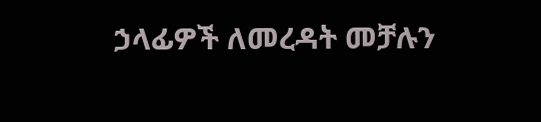ኃላፊዎች ለመረዳት መቻሉን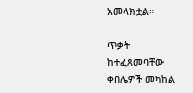አመላክቷል።

ጥቃት ከተፈጸመባቸው ቀበሌዎች መካከል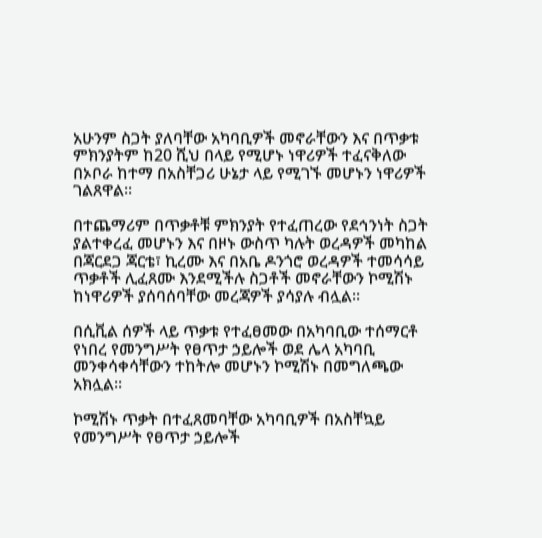አሁንም ስጋት ያለባቸው አካባቢዎች መኖራቸውን እና በጥቃቱ ምክንያትም ከ20 ሺህ በላይ የሚሆኑ ነዋሪዎች ተፈናቅለው በኦቦራ ከተማ በአስቸጋሪ ሁኔታ ላይ የሚገኙ መሆኑን ነዋሪዎች ገልጸዋል።

በተጨማሪም በጥቃቶቹ ምክንያት የተፈጠረው የደኅንነት ስጋት ያልተቀረፈ መሆኑን እና በዞኑ ውስጥ ካሉት ወረዳዎች መካከል በጃርደጋ ጃርቴ፣ ኪረሙ እና በአቤ ዶንጎሮ ወረዳዎች ተመሳሳይ ጥቃቶች ሊፈጸሙ እንደሚችሉ ስጋቶች መኖራቸውን ኮሚሽኑ ከነዋሪዎች ያሰባሰባቸው መረጃዎች ያሳያሉ ብሏል፡፡

በሲቪል ሰዎች ላይ ጥቃቱ የተፈፀመው በአካባቢው ተሰማርቶ የነበረ የመንግሥት የፀጥታ ኃይሎች ወደ ሌላ አካባቢ መንቀሳቀሳቸውን ተከትሎ መሆኑን ኮሚሽኑ በመግለጫው አክሏል።

ኮሚሽኑ ጥቃት በተፈጸመባቸው አካባቢዎች በአስቸኳይ የመንግሥት የፀጥታ ኃይሎች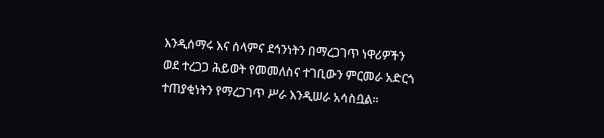እንዲሰማሩ እና ሰላምና ደኅንነትን በማረጋገጥ ነዋሪዎችን ወደ ተረጋጋ ሕይወት የመመለስና ተገቢውን ምርመራ አድርጎ ተጠያቂነትን የማረጋገጥ ሥራ እንዲሠራ አሳስቧል።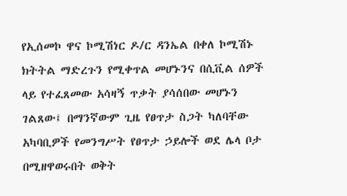የኢሰመኮ ዋና ኮሚሽነር ዶ/ር ዳንኤል በቀለ ኮሚሽኑ ክትትል ማድረጉን የሚቀጥል መሆኑንና በሲቪል ሰዎች ላይ የተፈጸመው አሳዛኝ ጥቃት ያሳሰበው መሆኑን ገልጸው፤ በማንኛውም ጊዜ የፀጥታ ስጋት ካለባቸው አካባቢዎች የመንግሥት የፀጥታ ኃይሎች ወደ ሌላ ቦታ በሚዘዋወሩበት ወቅት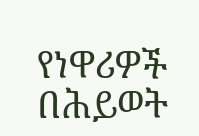የነዋሪዎች በሕይወት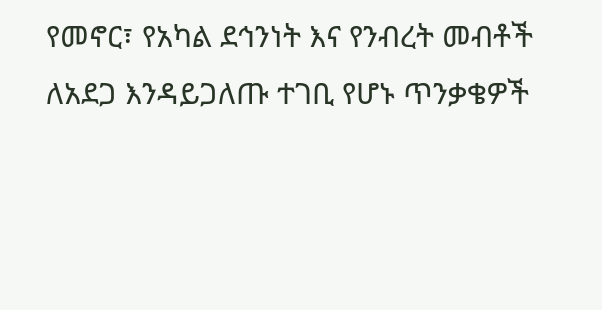የመኖር፣ የአካል ደኅንነት እና የንብረት መብቶች ለአደጋ እንዳይጋለጡ ተገቢ የሆኑ ጥንቃቄዎች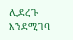ሊደረጉ እንደሚገባ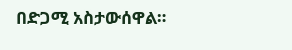በድጋሚ አስታውሰዋል።